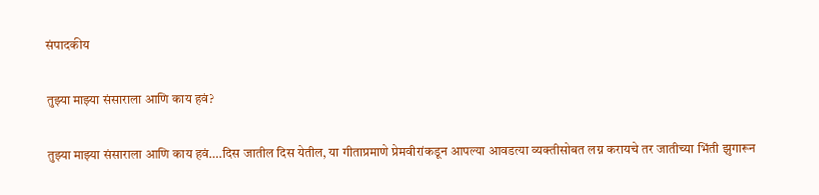संपादकीय

तुझ्या माझ्या संसाराला आणि काय हवं?

तुझ्या माझ्या संसाराला आणि काय हवं….दिस जातील दिस येतील, या गीताप्रमाणे प्रेमवीरांकडून आपल्या आवडत्या व्यक्तीसोबत लग्न करायचे तर जातीच्या भिंती झुगारून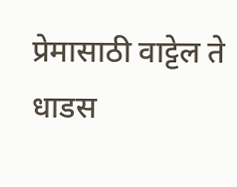प्रेमासाठी वाट्टेल ते धाडस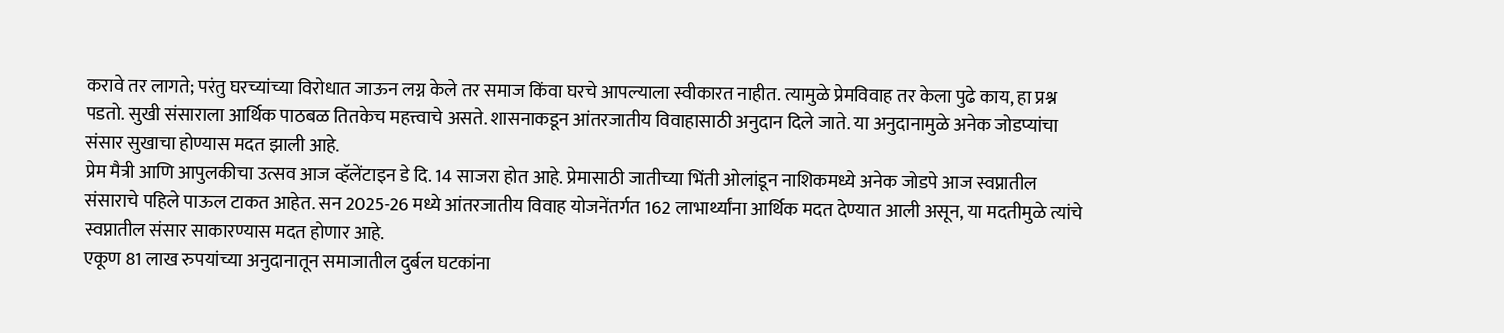करावे तर लागते; परंतु घरच्यांच्या विरोधात जाऊन लग्न केले तर समाज किंवा घरचे आपल्याला स्वीकारत नाहीत. त्यामुळे प्रेमविवाह तर केला पुढे काय, हा प्रश्न पडतो. सुखी संसाराला आर्थिक पाठबळ तितकेच महत्त्वाचे असते. शासनाकडून आंतरजातीय विवाहासाठी अनुदान दिले जाते. या अनुदानामुळे अनेक जोडप्यांचा संसार सुखाचा होण्यास मदत झाली आहे.
प्रेम मैत्री आणि आपुलकीचा उत्सव आज व्हॅलेंटाइन डे दि. 14 साजरा होत आहे. प्रेमासाठी जातीच्या भिंती ओलांडून नाशिकमध्ये अनेक जोडपे आज स्वप्नातील संसाराचे पहिले पाऊल टाकत आहेत. सन 2025-26 मध्ये आंतरजातीय विवाह योजनेंतर्गत 162 लाभार्थ्यांना आर्थिक मदत देण्यात आली असून, या मदतीमुळे त्यांचे स्वप्नातील संसार साकारण्यास मदत होणार आहे.
एकूण 81 लाख रुपयांच्या अनुदानातून समाजातील दुर्बल घटकांना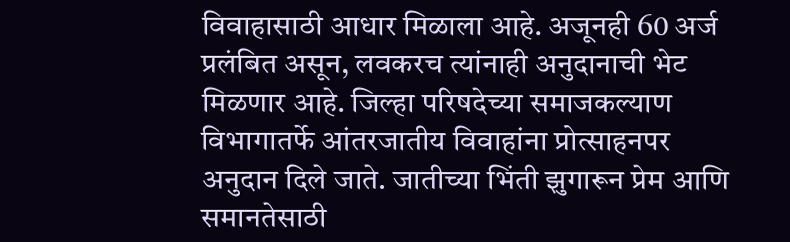विवाहासाठी आधार मिळाला आहे. अजूनही 60 अर्ज प्रलंबित असून, लवकरच त्यांनाही अनुदानाची भेट मिळणार आहे. जिल्हा परिषदेच्या समाजकल्याण विभागातर्फे आंतरजातीय विवाहांना प्रोत्साहनपर अनुदान दिले जाते. जातीच्या भिंती झुगारून प्रेम आणि समानतेसाठी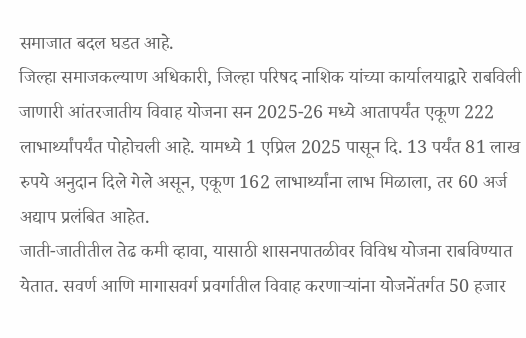समाजात बदल घडत आहे.
जिल्हा समाजकल्याण अधिकारी, जिल्हा परिषद नाशिक यांच्या कार्यालयाद्वारे राबविली जाणारी आंतरजातीय विवाह योजना सन 2025-26 मध्ये आतापर्यंत एकूण 222 लाभार्थ्यांपर्यंत पोहोचली आहे. यामध्ये 1 एप्रिल 2025 पासून दि. 13 पर्यंत 81 लाख रुपये अनुदान दिले गेले असून, एकूण 162 लाभार्थ्यांना लाभ मिळाला, तर 60 अर्ज अद्याप प्रलंबित आहेत.
जाती-जातीतील तेढ कमी व्हावा, यासाठी शासनपातळीवर विविध योजना राबविण्यात येतात. सवर्ण आणि मागासवर्ग प्रवर्गातील विवाह करणार्‍यांना योजनेंतर्गत 50 हजार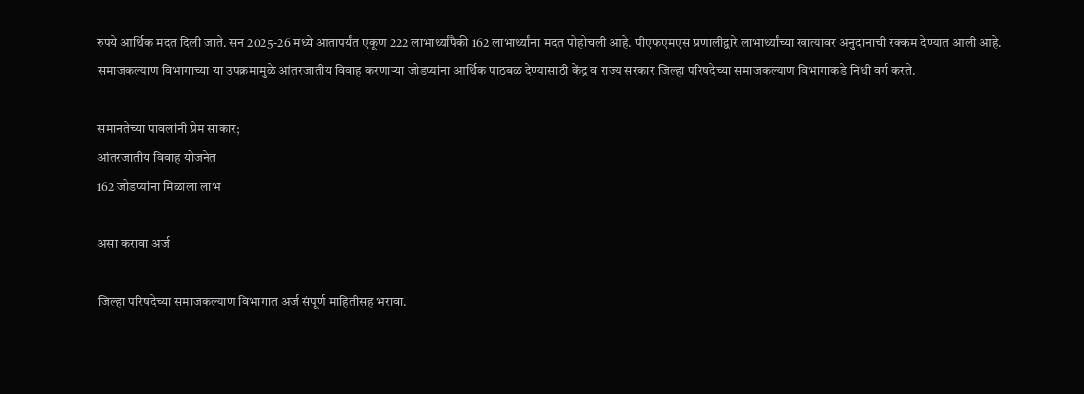रुपये आर्थिक मदत दिली जाते. सन 2025-26 मध्ये आतापर्यंत एकूण 222 लाभार्थ्यांपैकी 162 लाभार्थ्यांना मदत पोहोचली आहे. पीएफएमएस प्रणालीद्वारे लाभार्थ्यांच्या खात्यावर अनुदानाची रक्कम देण्यात आली आहे.
समाजकल्याण विभागाच्या या उपक्रमामुळे आंतरजातीय विवाह करणार्‍या जोडप्यांना आर्थिक पाठबळ देण्यासाठी केंद्र व राज्य सरकार जिल्हा परिषदेच्या समाजकल्याण विभागाकडे निधी वर्ग करते.

समानतेच्या पावलांनी प्रेम साकार;
आंतरजातीय विवाह योजनेत
162 जोडप्यांना मिळाला लाभ

असा करावा अर्ज

जिल्हा परिषदेच्या समाजकल्याण विभागात अर्ज संपूर्ण माहितीसह भरावा.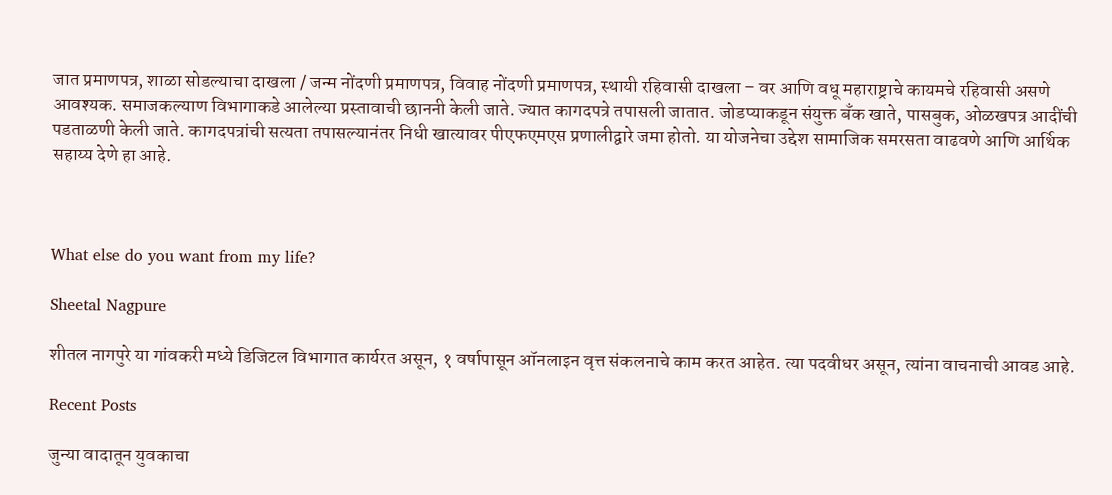जात प्रमाणपत्र, शाळा सोडल्याचा दाखला / जन्म नोंदणी प्रमाणपत्र, विवाह नोंदणी प्रमाणपत्र, स्थायी रहिवासी दाखला – वर आणि वधू महाराष्ट्राचे कायमचे रहिवासी असणे आवश्यक. समाजकल्याण विभागाकडे आलेल्या प्रस्तावाची छाननी केली जाते. ज्यात कागदपत्रे तपासली जातात. जोडप्याकडून संयुक्त बँक खाते, पासबुक, ओळखपत्र आदींची पडताळणी केली जाते. कागदपत्रांची सत्यता तपासल्यानंतर निधी खात्यावर पीएफएमएस प्रणालीद्वारे जमा होतो. या योजनेचा उद्देश सामाजिक समरसता वाढवणे आणि आर्थिक सहाय्य देणे हा आहे.



What else do you want from my life?

Sheetal Nagpure

शीतल नागपुरे या गांवकरी मध्ये डिजिटल विभागात कार्यरत असून, १ वर्षापासून ऑनलाइन वृत्त संकलनाचे काम करत आहेत. त्या पदवीधर असून, त्यांना वाचनाची आवड आहे.

Recent Posts

जुन्या वादातून युवकाचा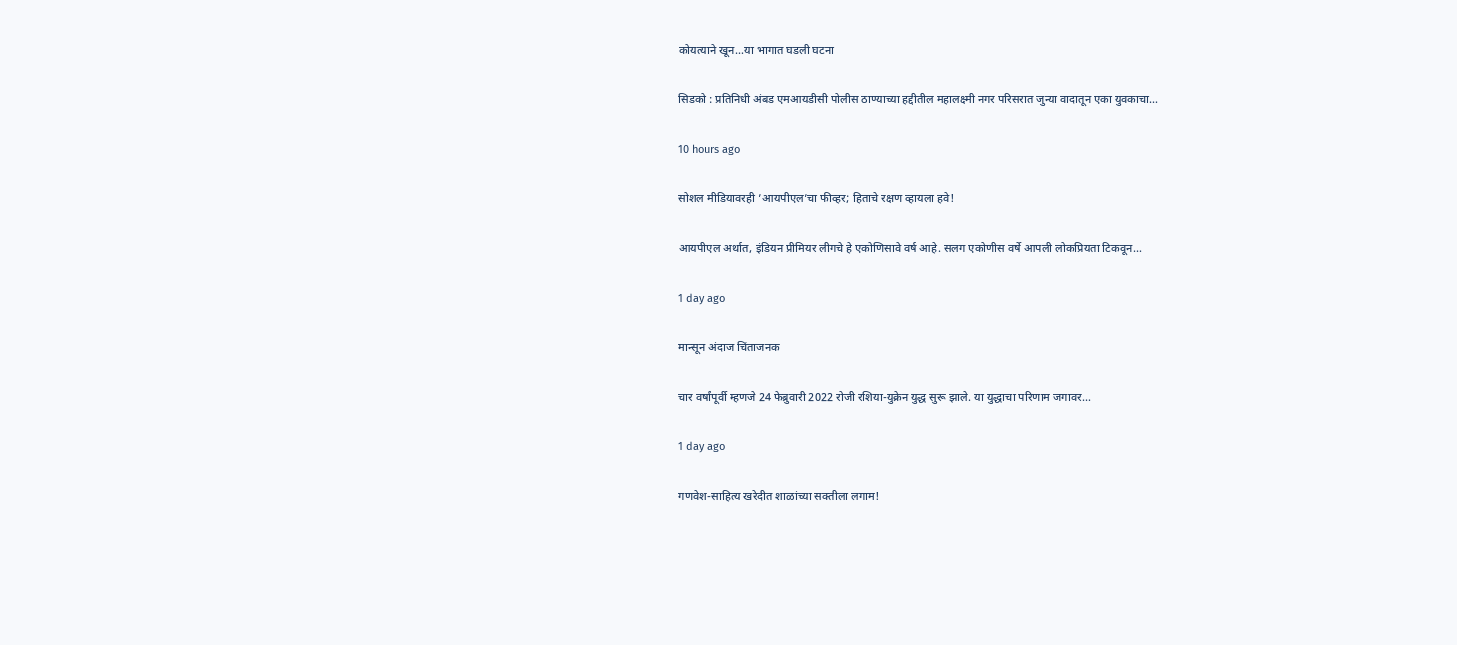कोयत्याने खून…या भागात घडली घटना

सिडको : प्रतिनिधी अंबड एमआयडीसी पोलीस ठाण्याच्या हद्दीतील महालक्ष्मी नगर परिसरात जुन्या वादातून एका युवकाचा…

10 hours ago

सोशल मीडियावरही ’आयपीएल’चा फीव्हर; हिताचे रक्षण व्हायला हवे!

आयपीएल अर्थात, इंडियन प्रीमियर लीगचे हे एकोणिसावे वर्ष आहे. सलग एकोणीस वर्षे आपली लोकप्रियता टिकवून…

1 day ago

मान्सून अंदाज चिंताजनक

चार वर्षांपूर्वी म्हणजे 24 फेब्रुवारी 2022 रोजी रशिया-युक्रेन युद्ध सुरू झाले. या युद्धाचा परिणाम जगावर…

1 day ago

गणवेश-साहित्य खरेदीत शाळांच्या सक्तीला लगाम!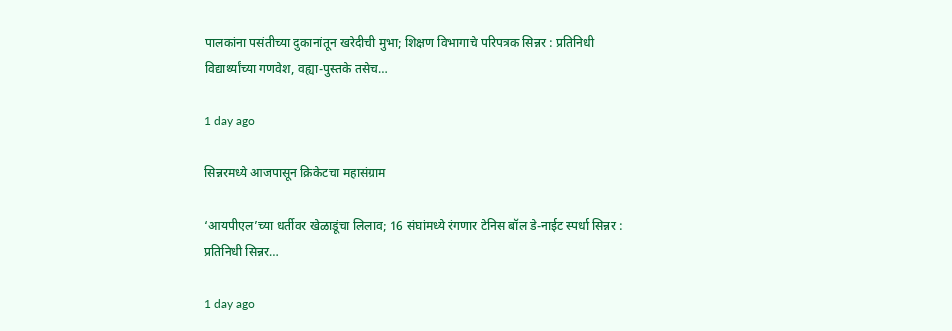पालकांना पसंतीच्या दुकानांतून खरेदीची मुभा; शिक्षण विभागाचे परिपत्रक सिन्नर : प्रतिनिधी विद्यार्थ्यांच्या गणवेश, वह्या-पुस्तके तसेच…

1 day ago

सिन्नरमध्ये आजपासून क्रिकेटचा महासंग्राम

‘आयपीएल’च्या धर्तीवर खेळाडूंचा लिलाव; 16 संघांमध्ये रंगणार टेनिस बॉल डे-नाईट स्पर्धा सिन्नर : प्रतिनिधी सिन्नर…

1 day ago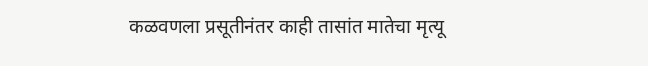कळवणला प्रसूतीनंतर काही तासांत मातेचा मृत्यू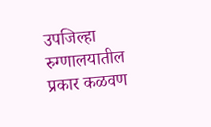उपजिल्हा रुग्णालयातील प्रकार कळवण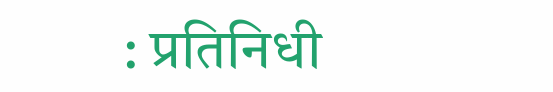: प्रतिनिधी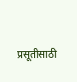प्रसूतीसाठी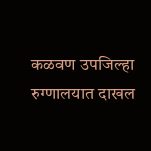कळवण उपजिल्हा रुग्णालयात दाखल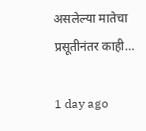असलेल्या मातेचा प्रसूतीनंतर काही…

1 day ago